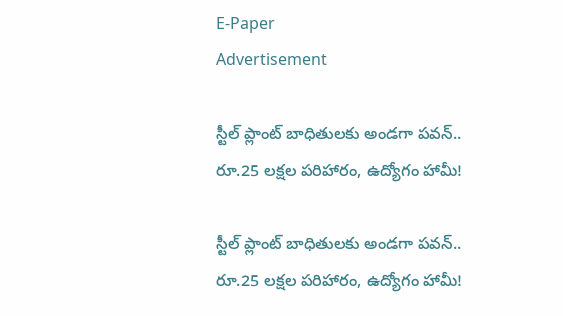E-Paper
Advertisement

స్టీల్ ప్లాంట్ బాధితులకు అండగా పవన్.. రూ.25 లక్షల పరిహారం, ఉద్యోగం హామీ!

స్టీల్ ప్లాంట్ బాధితులకు అండగా పవన్.. రూ.25 లక్షల పరిహారం, ఉద్యోగం హామీ!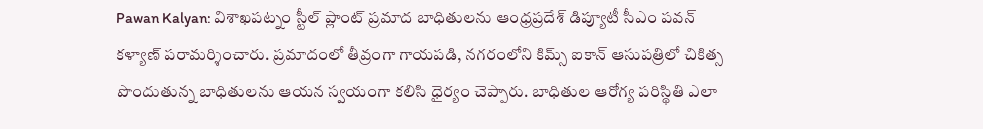Pawan Kalyan: విశాఖపట్నం స్టీల్ ప్లాంట్ ప్రమాద బాధితులను ఆంధ్రప్రదేశ్ డిప్యూటీ సీఎం పవన్ కళ్యాణ్ పరామర్శించారు. ప్రమాదంలో తీవ్రంగా గాయపడి, నగరంలోని కిమ్స్ ఐకాన్ ఆసుపత్రిలో చికిత్స పొందుతున్న బాధితులను ఆయన స్వయంగా కలిసి ధైర్యం చెప్పారు. బాధితుల ఆరోగ్య పరిస్థితి ఎలా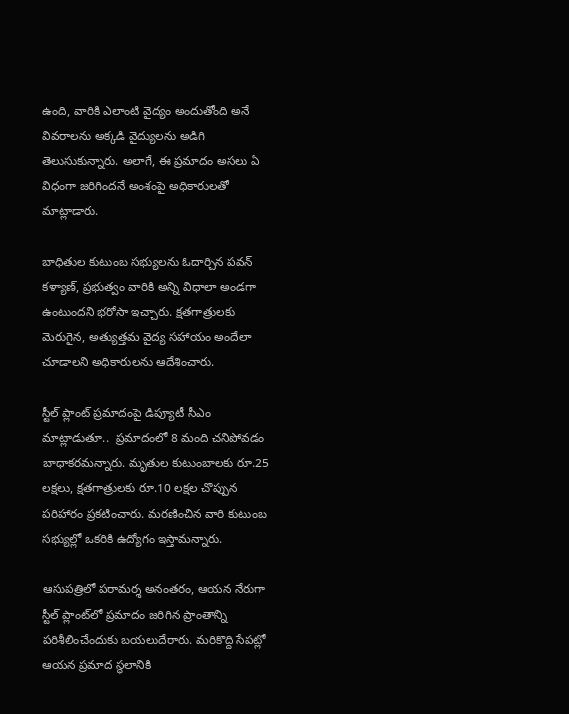ఉంది, వారికి ఎలాంటి వైద్యం అందుతోంది అనే వివరాలను అక్కడి వైద్యులను అడిగి తెలుసుకున్నారు. అలాగే, ఈ ప్రమాదం అసలు ఏ విధంగా జరిగిందనే అంశంపై అధికారులతో మాట్లాడారు.

బాధితుల కుటుంబ సభ్యులను ఓదార్చిన పవన్ కళ్యాణ్, ప్రభుత్వం వారికి అన్ని విధాలా అండగా ఉంటుందని భరోసా ఇచ్చారు. క్షతగాత్రులకు మెరుగైన, అత్యుత్తమ వైద్య సహాయం అందేలా చూడాలని అధికారులను ఆదేశించారు.

స్టీల్ ప్లాంట్ ప్రమాదంపై డిప్యూటీ సీఎం మాట్లాడుతూ..  ప్రమాదంలో 8 మంది చనిపోవడం బాధాకరమన్నారు. మృతుల కుటుంబాలకు రూ.25 లక్షలు, క్షతగాత్రులకు రూ.10 లక్షల చొప్పున పరిహారం ప్రకటించారు. మరణించిన వారి కుటుంబ సభ్యుల్లో ఒకరికి ఉద్యోగం ఇస్తామన్నారు.

ఆసుపత్రిలో పరామర్శ అనంతరం, ఆయన నేరుగా స్టీల్ ప్లాంట్‌లో ప్రమాదం జరిగిన ప్రాంతాన్ని పరిశీలించేందుకు బయలుదేరారు. మరికొద్ది సేపట్లో ఆయన ప్రమాద స్థలానికి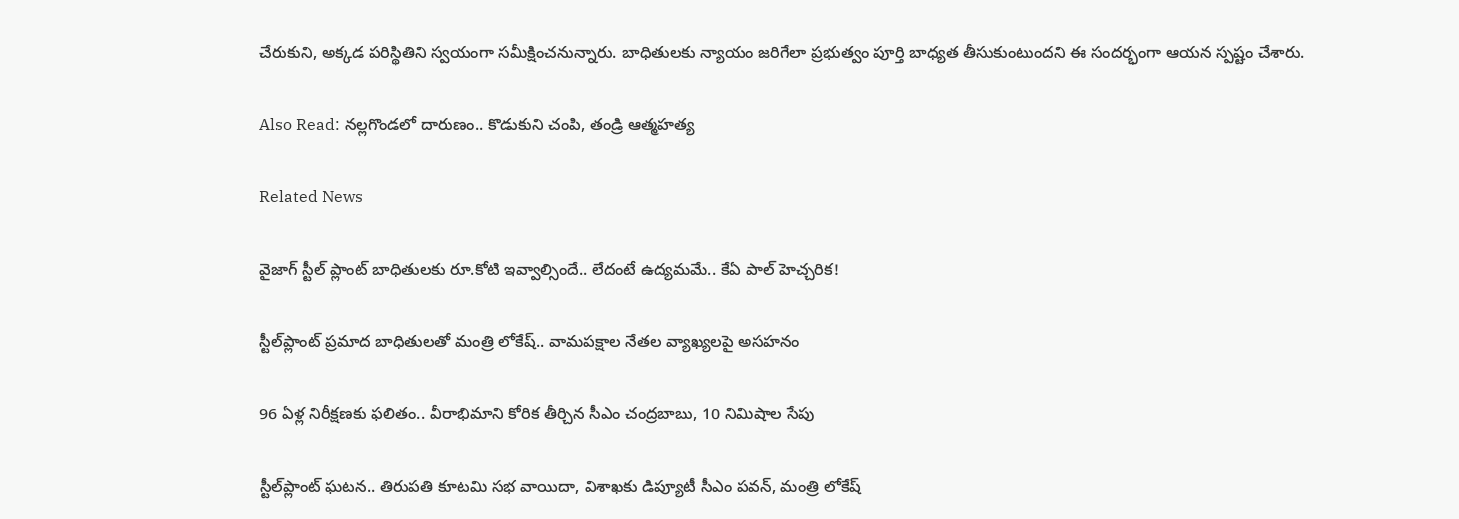చేరుకుని, అక్కడ పరిస్థితిని స్వయంగా సమీక్షించనున్నారు. బాధితులకు న్యాయం జరిగేలా ప్రభుత్వం పూర్తి బాధ్యత తీసుకుంటుందని ఈ సందర్భంగా ఆయన స్పష్టం చేశారు.

Also Read: నల్లగొండలో దారుణం.. కొడుకుని చంపి, తండ్రి ఆత్మహత్య

Related News

వైజాగ్ స్టీల్ ప్లాంట్ బాధితులకు రూ.కోటి ఇవ్వాల్సిందే.. లేదంటే ఉద్యమమే.. కేఏ పాల్ హెచ్చరిక!

స్టీల్‌ప్లాంట్ ప్రమాద బాధితులతో మంత్రి లోకేష్.. వామపక్షాల నేతల వ్యాఖ్యలపై అసహనం

96 ఏళ్ల నిరీక్షణకు ఫలితం.. వీరాభిమాని కోరిక తీర్చిన సీఎం చంద్రబాబు, 10 నిమిషాల సేపు

స్టీల్‌ప్లాంట్ ఘటన.. తిరుపతి కూటమి సభ వాయిదా, విశాఖకు డిప్యూటీ సీఎం పవన్, మంత్రి లోకేష్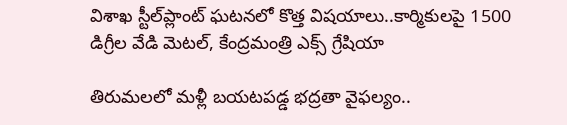విశాఖ స్టీల్‌ప్లాంట్ ఘటనలో కొత్త విషయాలు..కార్మికులపై 1500 డిగ్రీల వేడి మెటల్, కేంద్రమంత్రి ఎక్స్ గ్రేషియా

తిరుమలలో మళ్లీ బయటపడ్డ భద్రతా వైఫల్యం..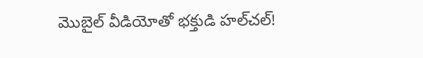మొబైల్ వీడియోతో భక్తుడి హల్‌చల్!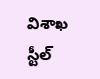విశాఖ స్టీల్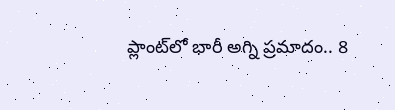ప్లాంట్‌లో భారీ అగ్ని ప్రమాదం.. 8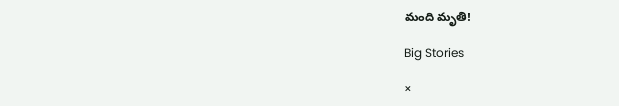మంది మృతి!

Big Stories

×